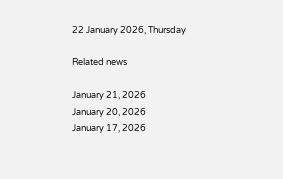22 January 2026, Thursday

Related news

January 21, 2026
January 20, 2026
January 17, 2026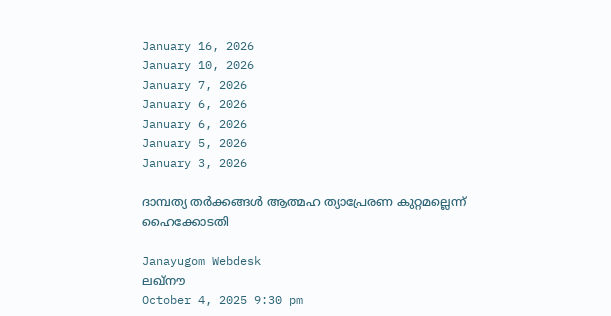January 16, 2026
January 10, 2026
January 7, 2026
January 6, 2026
January 6, 2026
January 5, 2026
January 3, 2026

ദാമ്പത്യ തര്‍ക്കങ്ങള്‍ ആത്മഹ ത്യാപ്രേരണ കുറ്റമല്ലെന്ന് ഹൈക്കോടതി

Janayugom Webdesk
ലഖ്നൗ
October 4, 2025 9:30 pm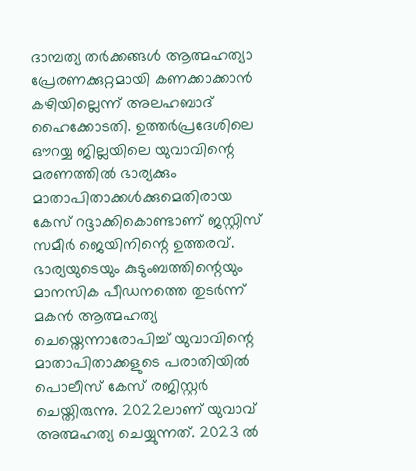ദാമ്പത്യ തര്‍ക്കങ്ങള്‍ ആത്മഹത്യാ പ്രേരണക്കുറ്റമായി കണക്കാക്കാൻ കഴിയില്ലെന്ന് അലഹബാദ് ഹൈക്കോടതി. ഉത്തർപ്രദേശിലെ ഔറയ്യ ജില്ലയിലെ യുവാവിന്റെ മരണത്തില്‍ ഭാര്യക്കും മാതാപിതാക്കള്‍ക്കുമെതിരായ കേസ് റദ്ദാക്കികൊണ്ടാണ് ജസ്റ്റിസ് സമീർ ജെയിനിന്റെ ഉത്തരവ്. ഭാര്യയുടെയും കുടുംബത്തിന്റെയും മാനസിക പീഡനത്തെ തുടര്‍ന്ന് മകൻ ആത്മഹത്യ ചെയ്തെന്നാരോപിച്ച് യുവാവിന്റെ മാതാപിതാക്കളുടെ പരാതിയില്‍ പൊലീസ് കേസ് രജിസ്റ്റര്‍ ചെയ്തിരുന്നു. 2022ലാണ് യുവാവ് അത്മഹത്യ ചെയ്യുന്നത്. 2023 ല്‍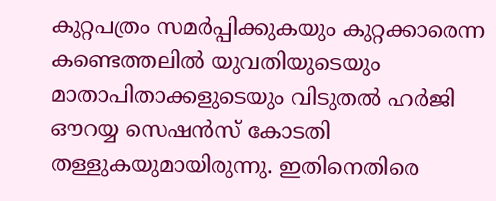കുറ്റപത്രം സമർപ്പിക്കുകയും കുറ്റക്കാരെന്ന കണ്ടെത്തലില്‍ യുവതിയുടെയും മാതാപിതാക്കളുടെയും വിടുതൽ ഹർജി ഔറയ്യ സെഷൻസ് കോടതി തള്ളുകയുമായിരുന്നു. ഇതിനെതിരെ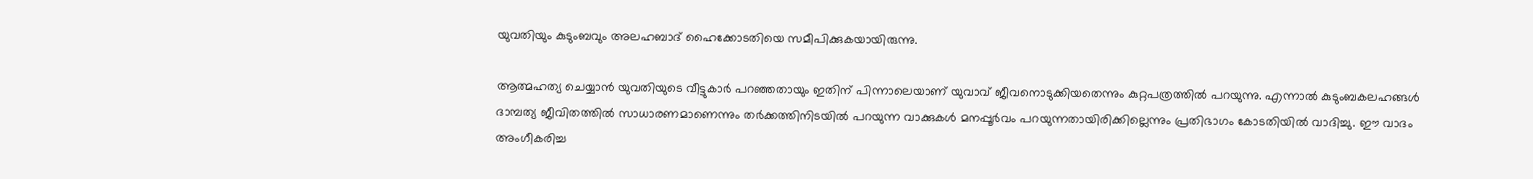യുവതിയും കുടുംബവും അലഹബാദ് ഹൈക്കോടതിയെ സമീപിക്കുകയായിരുന്നു.

ആത്മഹത്യ ചെയ്യാൻ യുവതിയുടെ വീട്ടുകാര്‍ പറഞ്ഞതായും ഇതിന് പിന്നാലെയാണ് യുവാവ് ജീവനൊടുക്കിയതെന്നും കുറ്റപത്രത്തില്‍ പറയുന്നു. എന്നാല്‍ കുടുംബകലഹങ്ങൾ ദാമ്പത്യ ജീവിതത്തിൽ സാധാരണമാണെന്നും തര്‍ക്കത്തിനിടയില്‍ പറയുന്ന വാക്കുകള്‍ മനപ്പൂര്‍വം പറയുന്നതായിരിക്കില്ലെന്നും പ്രതിഭാഗം കോടതിയില്‍ വാദിച്ചു. ഈ വാദം അംഗീകരിച്ച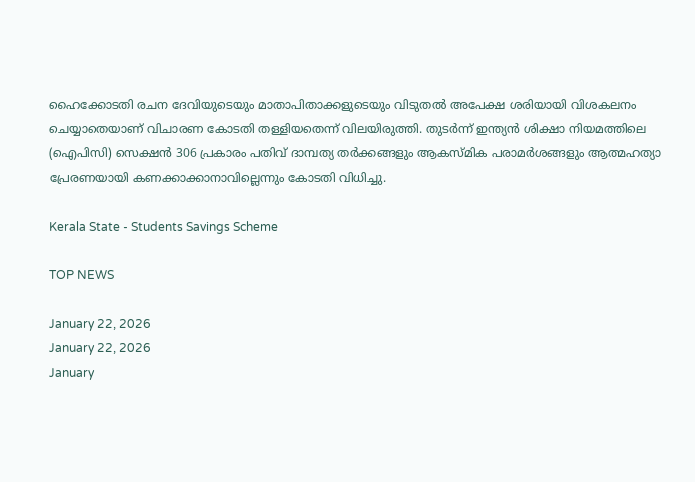ഹൈക്കോടതി രചന ദേവിയുടെയും മാതാപിതാക്കളുടെയും വിടുതൽ അപേക്ഷ ശരിയായി വിശകലനം ചെയ്യാതെയാണ് വിചാരണ കോടതി തള്ളിയതെന്ന് വിലയിരുത്തി. തുടര്‍ന്ന് ഇന്ത്യന്‍ ശിക്ഷാ നിയമത്തിലെ (ഐപിസി) സെക്ഷന്‍ 306 പ്രകാരം പതിവ് ദാമ്പത്യ തര്‍ക്കങ്ങളും ആകസ്മിക പരാമര്‍ശങ്ങളും ആത്മഹത്യാ പ്രേരണയായി കണക്കാക്കാനാവില്ലെന്നും കോടതി വിധിച്ചു.

Kerala State - Students Savings Scheme

TOP NEWS

January 22, 2026
January 22, 2026
January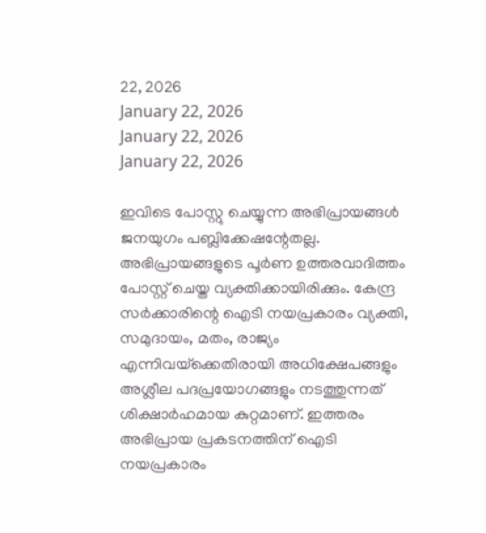22, 2026
January 22, 2026
January 22, 2026
January 22, 2026

ഇവിടെ പോസ്റ്റു ചെയ്യുന്ന അഭിപ്രായങ്ങള്‍ ജനയുഗം പബ്ലിക്കേഷന്റേതല്ല. അഭിപ്രായങ്ങളുടെ പൂര്‍ണ ഉത്തരവാദിത്തം പോസ്റ്റ് ചെയ്ത വ്യക്തിക്കായിരിക്കും. കേന്ദ്ര സര്‍ക്കാരിന്റെ ഐടി നയപ്രകാരം വ്യക്തി, സമുദായം, മതം, രാജ്യം എന്നിവയ്‌ക്കെതിരായി അധിക്ഷേപങ്ങളും അശ്ലീല പദപ്രയോഗങ്ങളും നടത്തുന്നത് ശിക്ഷാര്‍ഹമായ കുറ്റമാണ്. ഇത്തരം അഭിപ്രായ പ്രകടനത്തിന് ഐടി നയപ്രകാരം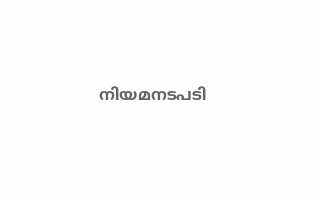നിയമനടപടി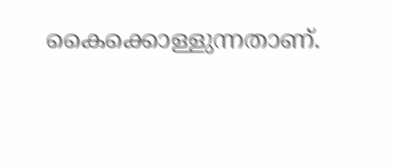കൈക്കൊള്ളുന്നതാണ്.